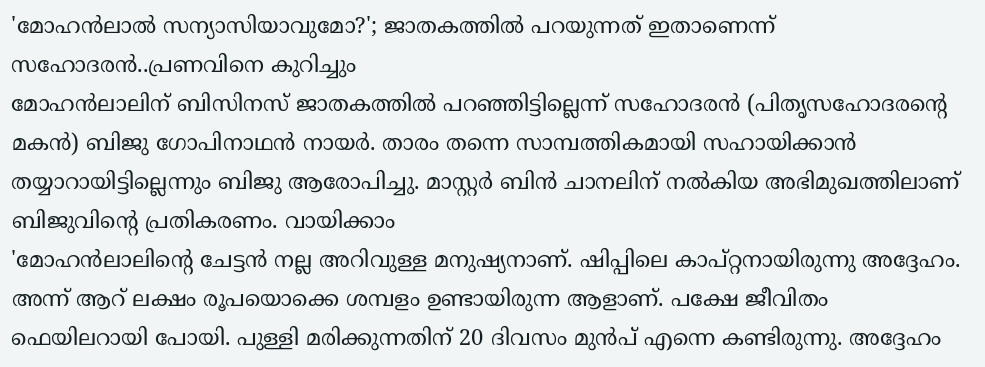'മോഹൻലാൽ സന്യാസിയാവുമോ?'; ജാതകത്തിൽ പറയുന്നത് ഇതാണെന്ന് സഹോദരൻ..പ്രണവിനെ കുറിച്ചും
മോഹൻലാലിന് ബിസിനസ് ജാതകത്തിൽ പറഞ്ഞിട്ടില്ലെന്ന് സഹോദരൻ (പിതൃസഹോദരന്റെ മകൻ) ബിജു ഗോപിനാഥൻ നായർ. താരം തന്നെ സാമ്പത്തികമായി സഹായിക്കാൻ തയ്യാറായിട്ടില്ലെന്നും ബിജു ആരോപിച്ചു. മാസ്റ്റർ ബിൻ ചാനലിന് നൽകിയ അഭിമുഖത്തിലാണ് ബിജുവിന്റെ പ്രതികരണം. വായിക്കാം
'മോഹൻലാലിന്റെ ചേട്ടൻ നല്ല അറിവുള്ള മനുഷ്യനാണ്. ഷിപ്പിലെ കാപ്റ്റനായിരുന്നു അദ്ദേഹം. അന്ന് ആറ് ലക്ഷം രൂപയൊക്കെ ശമ്പളം ഉണ്ടായിരുന്ന ആളാണ്. പക്ഷേ ജീവിതം ഫെയിലറായി പോയി. പുള്ളി മരിക്കുന്നതിന് 20 ദിവസം മുൻപ് എന്നെ കണ്ടിരുന്നു. അദ്ദേഹം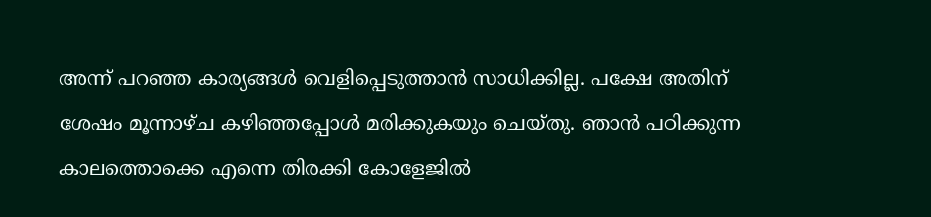അന്ന് പറഞ്ഞ കാര്യങ്ങൾ വെളിപ്പെടുത്താൻ സാധിക്കില്ല. പക്ഷേ അതിന് ശേഷം മൂന്നാഴ്ച കഴിഞ്ഞപ്പോൾ മരിക്കുകയും ചെയ്തു. ഞാൻ പഠിക്കുന്ന കാലത്തൊക്കെ എന്നെ തിരക്കി കോളേജിൽ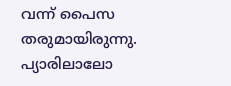വന്ന് പൈസ തരുമായിരുന്നു. പ്യാരിലാലോ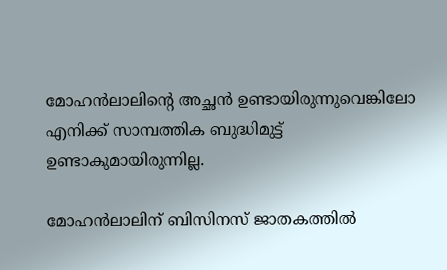മോഹൻലാലിന്റെ അച്ഛൻ ഉണ്ടായിരുന്നുവെങ്കിലോ എനിക്ക് സാമ്പത്തിക ബുദ്ധിമുട്ട് ഉണ്ടാകുമായിരുന്നില്ല.

മോഹൻലാലിന് ബിസിനസ് ജാതകത്തിൽ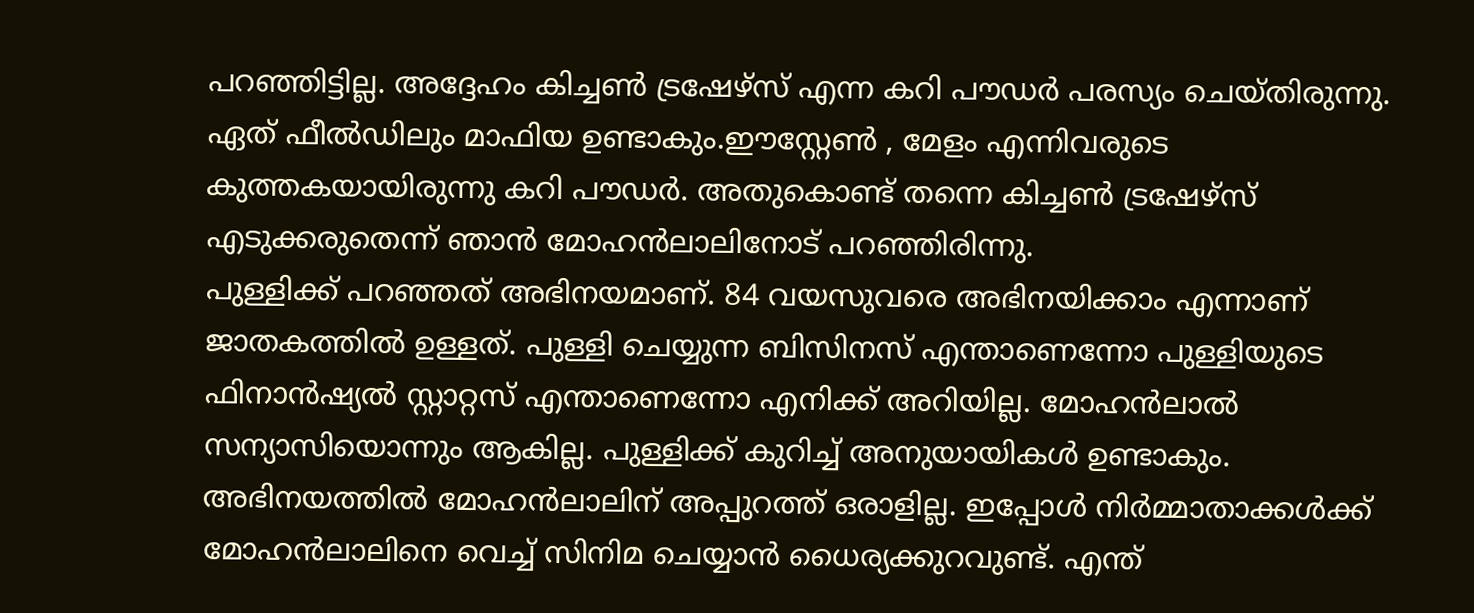പറഞ്ഞിട്ടില്ല. അദ്ദേഹം കിച്ചൺ ട്രഷേഴ്സ് എന്ന കറി പൗഡർ പരസ്യം ചെയ്തിരുന്നു. ഏത് ഫീൽഡിലും മാഫിയ ഉണ്ടാകും.ഈസ്റ്റേൺ , മേളം എന്നിവരുടെ കുത്തകയായിരുന്നു കറി പൗഡർ. അതുകൊണ്ട് തന്നെ കിച്ചൺ ട്രഷേഴ്സ് എടുക്കരുതെന്ന് ഞാൻ മോഹൻലാലിനോട് പറഞ്ഞിരിന്നു.
പുള്ളിക്ക് പറഞ്ഞത് അഭിനയമാണ്. 84 വയസുവരെ അഭിനയിക്കാം എന്നാണ് ജാതകത്തിൽ ഉള്ളത്. പുള്ളി ചെയ്യുന്ന ബിസിനസ് എന്താണെന്നോ പുള്ളിയുടെ ഫിനാൻഷ്യൽ സ്റ്റാറ്റസ് എന്താണെന്നോ എനിക്ക് അറിയില്ല. മോഹൻലാൽ സന്യാസിയൊന്നും ആകില്ല. പുള്ളിക്ക് കുറിച്ച് അനുയായികൾ ഉണ്ടാകും.
അഭിനയത്തിൽ മോഹൻലാലിന് അപ്പുറത്ത് ഒരാളില്ല. ഇപ്പോൾ നിർമ്മാതാക്കൾക്ക് മോഹൻലാലിനെ വെച്ച് സിനിമ ചെയ്യാൻ ധൈര്യക്കുറവുണ്ട്. എന്ത്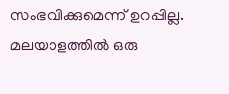സംഭവിക്കുമെന്ന് ഉറപ്പില്ല. മലയാളത്തിൽ ഒരു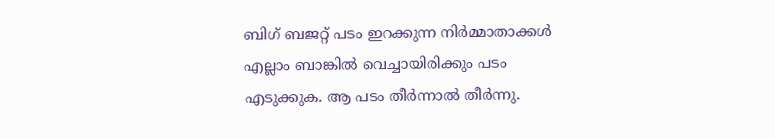ബിഗ് ബജറ്റ് പടം ഇറക്കുന്ന നിർമ്മാതാക്കൾ എല്ലാം ബാങ്കിൽ വെച്ചായിരിക്കും പടം എടുക്കുക. ആ പടം തീർന്നാൽ തീർന്നു.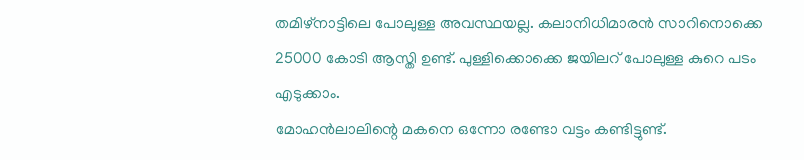തമിഴ്നാട്ടിലെ പോലുള്ള അവസ്ഥയല്ല. കലാനിധിമാരൻ സാറിനൊക്കെ 25000 കോടി ആസ്തി ഉണ്ട്. പുള്ളിക്കൊക്കെ ജയിലറ് പോലുള്ള കുറെ പടം എടുക്കാം.
മോഹൻലാലിന്റെ മകനെ ഒന്നോ രണ്ടോ വട്ടം കണ്ടിട്ടുണ്ട്.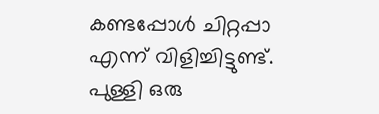കണ്ടപ്പോൾ ചിറ്റപ്പാ എന്ന് വിളിച്ചിട്ടുണ്ട്. പുള്ളി ഒരു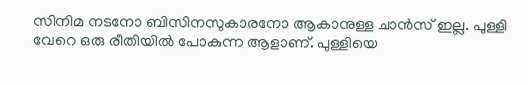സിനിമ നടനോ ബിസിനസുകാരനോ ആകാനുള്ള ചാൻസ് ഇല്ല. പുള്ളി വേറെ ഒരു രീതിയിൽ പോകുന്ന ആളാണ്. പുള്ളിയെ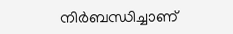നിർബന്ധിച്ചാണ്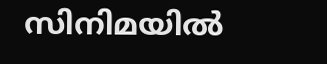സിനിമയിൽ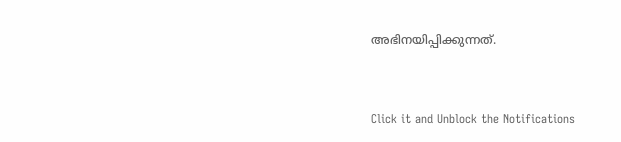അഭിനയിപ്പിക്കുന്നത്.


Click it and Unblock the Notifications